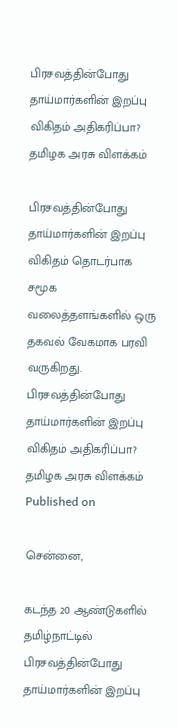பிரசவத்தின்போது தாய்மார்களின் இறப்பு விகிதம் அதிகரிப்பா? தமிழக அரசு விளக்கம்

பிரசவத்தின்போது தாய்மார்களின் இறப்பு விகிதம் தொடர்பாக சமூக வலைத்தளங்களில் ஒரு தகவல் வேகமாக பரவி வருகிறது.
பிரசவத்தின்போது தாய்மார்களின் இறப்பு விகிதம் அதிகரிப்பா? தமிழக அரசு விளக்கம்
Published on

சென்னை,

கடந்த 20 ஆண்டுகளில் தமிழ்நாட்டில் பிரசவத்தின்போது தாய்மார்களின் இறப்பு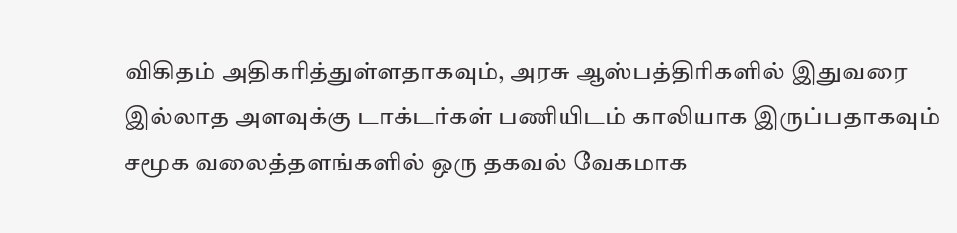விகிதம் அதிகரித்துள்ளதாகவும், அரசு ஆஸ்பத்திரிகளில் இதுவரை இல்லாத அளவுக்கு டாக்டர்கள் பணியிடம் காலியாக இருப்பதாகவும் சமூக வலைத்தளங்களில் ஒரு தகவல் வேகமாக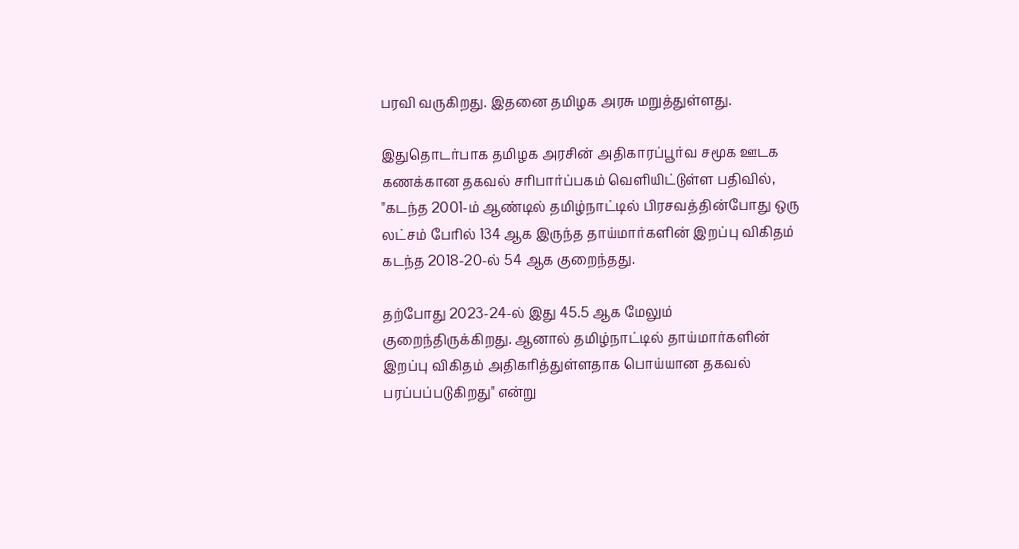பரவி வருகிறது. இதனை தமிழக அரசு மறுத்துள்ளது.

இதுதொடர்பாக தமிழக அரசின் அதிகாரப்பூர்வ சமூக ஊடக கணக்கான தகவல் சரிபார்ப்பகம் வெளியிட்டுள்ள பதிவில், "கடந்த 2001-ம் ஆண்டில் தமிழ்நாட்டில் பிரசவத்தின்போது ஒரு லட்சம் பேரில் 134 ஆக இருந்த தாய்மார்களின் இறப்பு விகிதம் கடந்த 2018-20-ல் 54 ஆக குறைந்தது.

தற்போது 2023-24-ல் இது 45.5 ஆக மேலும் குறைந்திருக்கிறது. ஆனால் தமிழ்நாட்டில் தாய்மார்களின் இறப்பு விகிதம் அதிகரித்துள்ளதாக பொய்யான தகவல் பரப்பப்படுகிறது" என்று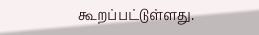கூறப்பட்டுள்ளது.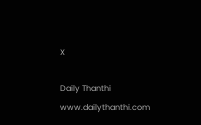X

Daily Thanthi
www.dailythanthi.com